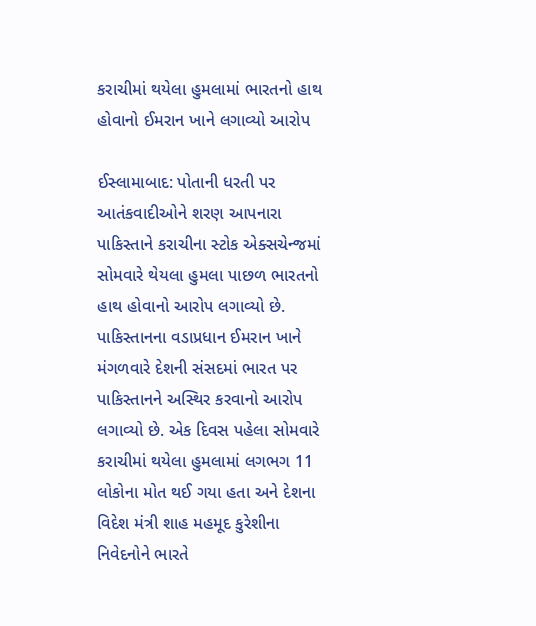કરાચીમાં થયેલા હુમલામાં ભારતનો હાથ હોવાનો ઈમરાન ખાને લગાવ્યો આરોપ

ઈસ્લામાબાદ: પોતાની ધરતી પર આતંકવાદીઓને શરણ આપનારા પાકિસ્તાને કરાચીના સ્ટોક એક્સચેન્જમાં સોમવારે થેયલા હુમલા પાછળ ભારતનો હાથ હોવાનો આરોપ લગાવ્યો છે. પાકિસ્તાનના વડાપ્રધાન ઈમરાન ખાને મંગળવારે દેશની સંસદમાં ભારત પર પાકિસ્તાનને અસ્થિર કરવાનો આરોપ લગાવ્યો છે. એક દિવસ પહેલા સોમવારે કરાચીમાં થયેલા હુમલામાં લગભગ 11 લોકોના મોત થઈ ગયા હતા અને દેશના વિદેશ મંત્રી શાહ મહમૂદ કુરેશીના નિવેદનોને ભારતે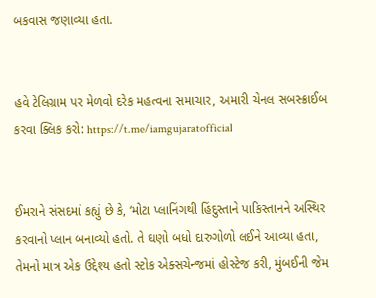બકવાસ જણાવ્યા હતા.


હવે ટેલિગ્રામ પર મેળવો દરેક મહત્વના સમાચાર, અમારી ચેનલ સબસ્ક્રાઈબ કરવા ક્લિક કરો: https://t.me/iamgujaratofficial


ઈમરાને સંસદમાં કહ્યું છે કે, ‘મોટા પ્લાનિંગથી હિંદુસ્તાને પાકિસ્તાનને અસ્થિર કરવાનો પ્લાન બનાવ્યો હતો. તે ઘણો બધો દારુગોળો લઈને આવ્યા હતા, તેમનો માત્ર એક ઉદ્દેશ્ય હતો સ્ટોક એક્સચેન્જમાં હોસ્ટેજ કરી, મુંબઈની જેમ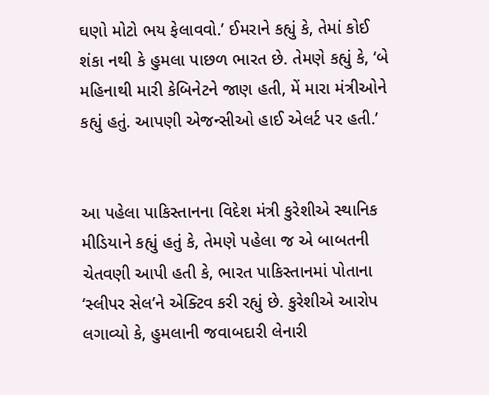ઘણો મોટો ભય ફેલાવવો.’ ઈમરાને કહ્યું કે, તેમાં કોઈ શંકા નથી કે હુમલા પાછળ ભારત છે. તેમણે કહ્યું કે, ‘બે મહિનાથી મારી કેબિનેટને જાણ હતી, મેં મારા મંત્રીઓને કહ્યું હતું. આપણી એજન્સીઓ હાઈ એલર્ટ પર હતી.’


આ પહેલા પાકિસ્તાનના વિદેશ મંત્રી કુરેશીએ સ્થાનિક મીડિયાને કહ્યું હતું કે, તેમણે પહેલા જ એ બાબતની ચેતવણી આપી હતી કે, ભારત પાકિસ્તાનમાં પોતાના ‘સ્લીપર સેલ’ને એક્ટિવ કરી રહ્યું છે. કુરેશીએ આરોપ લગાવ્યો કે, હુમલાની જવાબદારી લેનારી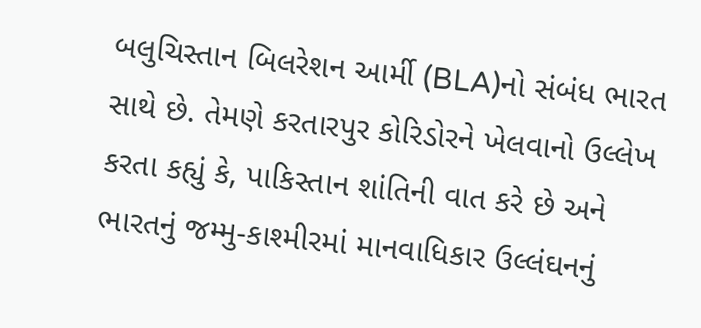બલુચિસ્તાન બિલરેશન આર્મી (BLA)નો સંબંધ ભારત સાથે છે. તેમણે કરતારપુર કોરિડોરને ખેલવાનો ઉલ્લેખ કરતા કહ્યું કે, પાકિસ્તાન શાંતિની વાત કરે છે અને ભારતનું જમ્મુ-કાશ્મીરમાં માનવાધિકાર ઉલ્લંઘનનું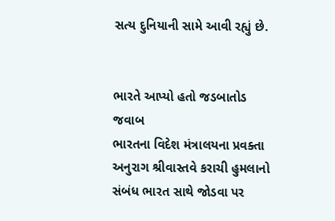સત્ય દુનિયાની સામે આવી રહ્યું છે.


ભારતે આપ્યો હતો જડબાતોડ જવાબ
ભારતના વિદેશ મંત્રાલયના પ્રવક્તા અનુરાગ શ્રીવાસ્તવે કરાચી હુમલાનો સંબંધ ભારત સાથે જોડવા પર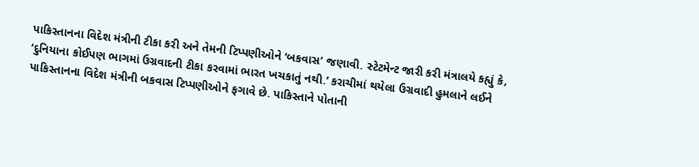પાકિસ્તાનના વિદેશ મંત્રીની ટીકા કરી અને તેમની ટિપ્પણીઓને ‘બકવાસ’ જણાવી. સ્ટેટમેન્ટ જારી કરી મંત્રાલયે કહ્યું કે, ‘દુનિયાના કોઈપણ ભાગમાં ઉગ્રવાદની ટીકા કરવામાં ભારત ખચકાતું નથી.’ કરાચીમાં થયેલા ઉગ્રવાદી હુમલાને લઈને પાકિસ્તાનના વિદેશ મંત્રીની બકવાસ ટિપ્પણીઓને ફગાવે છે. પાકિસ્તાને પોતાની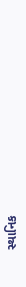સ્થાનિક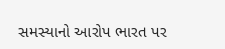સમસ્યાનો આરોપ ભારત પર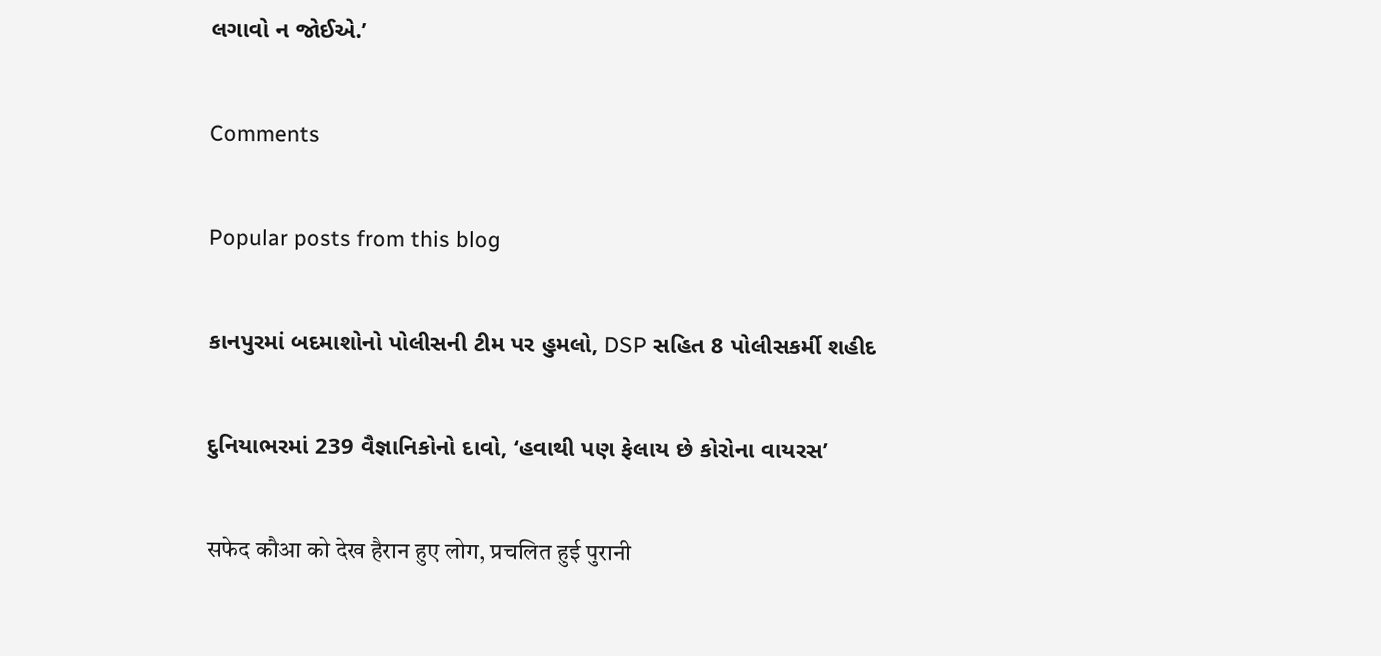લગાવો ન જોઈએ.’

Comments

Popular posts from this blog

કાનપુરમાં બદમાશોનો પોલીસની ટીમ પર હુમલો, DSP સહિત 8 પોલીસકર્મી શહીદ

દુનિયાભરમાં 239 વૈજ્ઞાનિકોનો દાવો, ‘હવાથી પણ ફેલાય છે કોરોના વાયરસ’

सफेद कौआ को देख हैरान हुए लोग, प्रचलित हुई पुरानी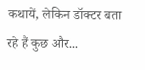कथायें, लेकिन डॉक्टर बता रहे हैं कुछ और...